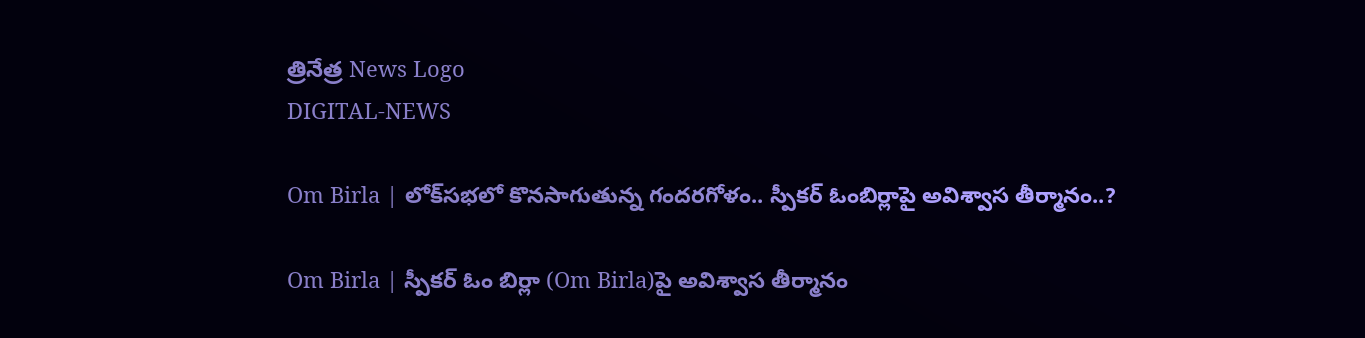త్రినేత్ర News Logo
DIGITAL-NEWS

Om Birla | లోక్‌స‌భ‌లో కొన‌సాగుతున్న గంద‌ర‌గోళం.. స్పీక‌ర్ ఓంబిర్లాపై అవిశ్వాస తీర్మానం..?

Om Birla | స్పీక‌ర్ ఓం బిర్లా (Om Birla)పై అవిశ్వాస తీర్మానం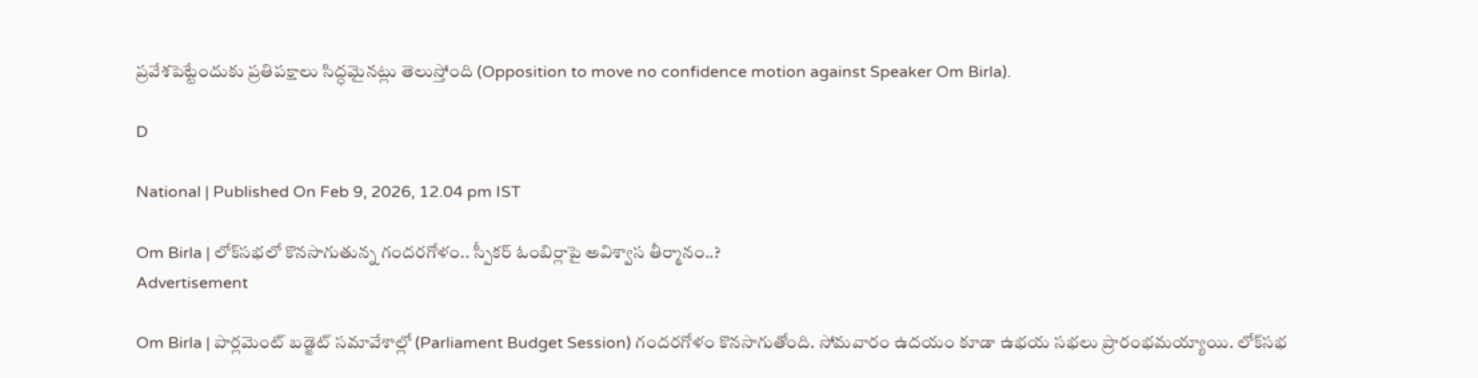ప్రవేశపెట్టేందుకు ప్ర‌తిప‌క్షాలు సిద్ధ‌మైన‌ట్లు తెలుస్తోంది (Opposition to move no confidence motion against Speaker Om Birla).

D

National | Published On Feb 9, 2026, 12.04 pm IST

Om Birla | లోక్‌స‌భ‌లో కొన‌సాగుతున్న గంద‌ర‌గోళం.. స్పీక‌ర్ ఓంబిర్లాపై అవిశ్వాస తీర్మానం..?
Advertisement

Om Birla | పార్ల‌మెంట్ బ‌డ్జెట్ స‌మావేశాల్లో (Parliament Budget Session) గంద‌ర‌గోళం కొన‌సాగుతోంది. సోమ‌వారం ఉద‌యం కూడా ఉభ‌య స‌భ‌లు ప్రారంభ‌మ‌య్యాయి. లోక్‌స‌భ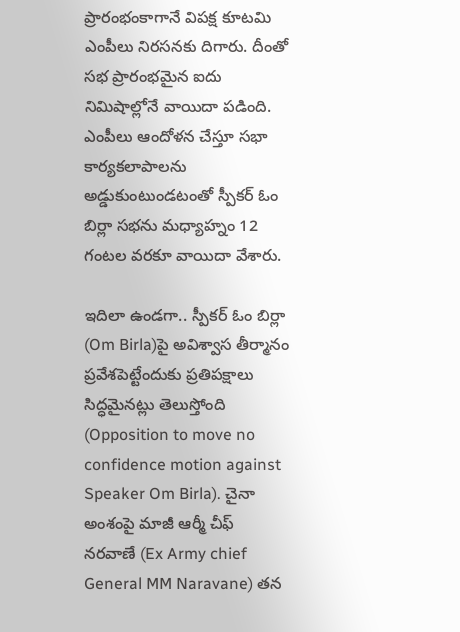ప్రారంభంకాగానే విప‌క్ష కూట‌మి ఎంపీలు నిర‌స‌నకు దిగారు. దీంతో స‌భ ప్రారంభ‌మైన ఐదు నిమిషాల్లోనే వాయిదా ప‌డింది. ఎంపీలు ఆందోళ‌న చేస్తూ స‌భా కార్య‌క‌లాపాల‌ను అడ్డుకుంటుండ‌టంతో స్పీక‌ర్ ఓం బిర్లా స‌భ‌ను మ‌ధ్యాహ్నం 12 గంట‌ల వ‌ర‌కూ వాయిదా వేశారు.

ఇదిలా ఉండ‌గా.. స్పీక‌ర్ ఓం బిర్లా (Om Birla)పై అవిశ్వాస తీర్మానం ప్రవేశపెట్టేందుకు ప్ర‌తిప‌క్షాలు సిద్ధ‌మైన‌ట్లు తెలుస్తోంది (Opposition to move no confidence motion against Speaker Om Birla). చైనా అంశంపై మాజీ ఆర్మీ చీఫ్ న‌ర‌వాణే (Ex Army chief General MM Naravane) త‌న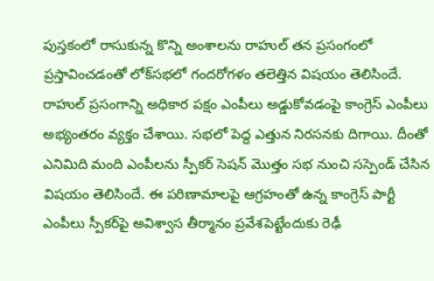పుస్త‌కంలో రాసుకున్న కొన్ని అంశాల‌ను రాహుల్ త‌న ప్ర‌సంగంలో ప్ర‌స్తావించ‌డంతో లోక్‌స‌భ‌లో గంద‌రోగ‌ళం త‌లెత్తిన విష‌యం తెలిసిందే. రాహుల్ ప్ర‌సంగాన్ని అధికార ప‌క్షం ఎంపీలు అడ్డుకోవ‌డంపై కాంగ్రెస్ ఎంపీలు అభ్యంత‌రం వ్య‌క్తం చేశాయి. స‌భ‌లో పెద్ద ఎత్తున నిర‌స‌న‌కు దిగాయి. దీంతో ఎనిమిది మంది ఎంపీల‌ను స్పీక‌ర్ సెష‌న్ మొత్తం స‌భ నుంచి స‌స్పెండ్ చేసిన విష‌యం తెలిసిందే. ఈ ప‌రిణామాల‌పై ఆగ్ర‌హంతో ఉన్న కాంగ్రెస్ పార్టీ ఎంపీలు స్పీక‌ర్‌పై అవిశ్వాస తీర్మానం ప్ర‌వేశ‌పెట్టేందుకు రెఢీ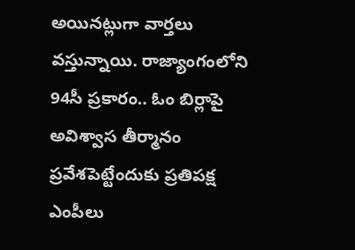అయిన‌ట్లుగా వార్త‌లు వ‌స్తున్నాయి. రాజ్యాంగంలోని 94సీ ప్ర‌కారం.. ఓం బిర్లాపై అవిశ్వాస తీర్మానం ప్ర‌వేశ‌పెట్టేందుకు ప్ర‌తిప‌క్ష ఎంపీలు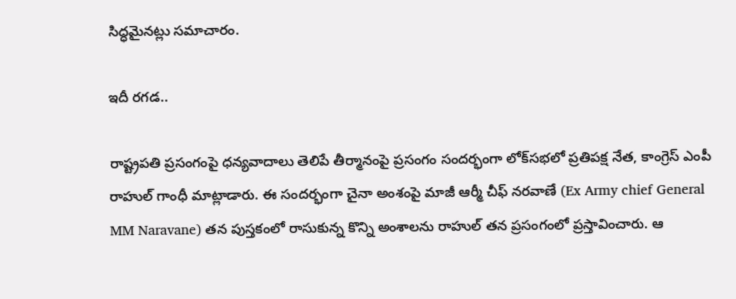సిద్ధ‌మైన‌ట్లు స‌మాచారం.

ఇదీ ర‌గ‌డ..

రాష్ట్ర‌ప‌తి ప్ర‌సంగంపై ధ‌న్య‌వాదాలు తెలిపే తీర్మానంపై ప్ర‌సంగం సంద‌ర్భంగా లోక్‌స‌భ‌లో ప్ర‌తిప‌క్ష నేత‌, కాంగ్రెస్ ఎంపీ రాహుల్ గాంధీ మాట్లాడారు. ఈ సంద‌ర్భంగా చైనా అంశంపై మాజీ ఆర్మీ చీఫ్ న‌ర‌వాణే (Ex Army chief General MM Naravane) త‌న పుస్త‌కంలో రాసుకున్న కొన్ని అంశాల‌ను రాహుల్ త‌న ప్ర‌సంగంలో ప్ర‌స్తావించారు. ఆ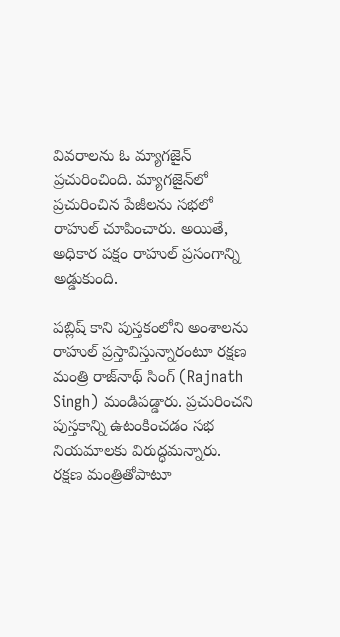వివ‌రాల‌ను ఓ మ్యాగ‌జైన్ ప్ర‌చురించింది. మ్యాగ‌జైన్‌లో ప్ర‌చురించిన పేజీల‌ను స‌భ‌లో రాహుల్ చూపించారు. అయితే, అధికార పక్షం రాహుల్ ప్ర‌సంగాన్ని అడ్డుకుంది.

ప‌బ్లిష్ కాని పుస్త‌కంలోని అంశాల‌ను రాహుల్ ప్ర‌స్తావిస్తున్నారంటూ ర‌క్ష‌ణ మంత్రి రాజ్‌నాథ్ సింగ్ (Rajnath Singh) మండిప‌డ్డారు. ప్రచురించని పుస్తకాన్ని ఉటంకించడం సభ నియమాలకు విరుద్ధమన్నారు. ర‌క్ష‌ణ మంత్రితోపాటూ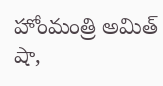హోంమంత్రి అమిత్ షా,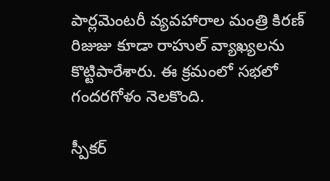పార్ల‌మెంట‌రీ వ్య‌వ‌హారాల మంత్రి కిర‌ణ్ రిజుజు కూడా రాహుల్ వ్యాఖ్య‌ల‌ను కొట్టిపారేశారు. ఈ క్ర‌మంలో స‌భ‌లో గంద‌ర‌గోళం నెల‌కొంది.

స్పీక‌ర్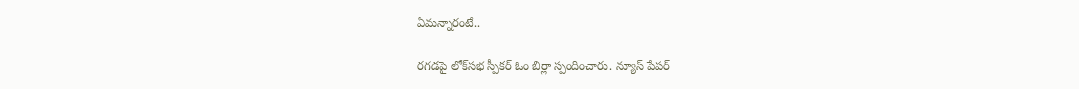ఏమ‌న్నారంటే..

ర‌గ‌డ‌పై లోక్‌స‌భ స్పీక‌ర్ ఓం బిర్లా స్పందించారు. న్యూస్ పేప‌ర్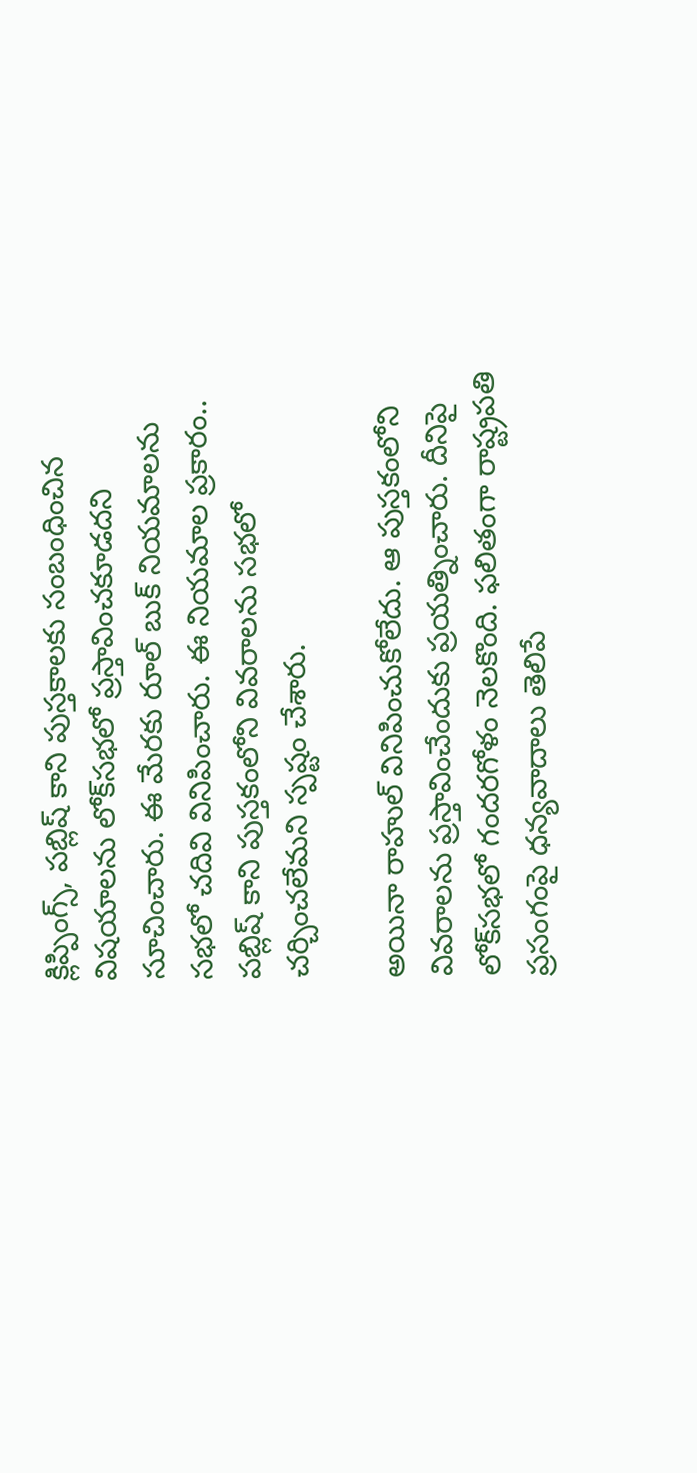క్లిప్పింగ్స్‌, ప‌బ్లిష్ కాని పుస్త‌కాల‌కు సంబంధించిన విష‌యాల‌ను లోక్‌స‌భ‌లో ప్ర‌స్తావించ‌కూడ‌ద‌ని సూచించారు. ఈ మేర‌కు రూల్ బుక్ నియ‌మాల‌ను స‌భ‌లో చ‌దివి వినిపించారు. ఈ నియ‌మాల ప్ర‌కారం.. పబ్లిష్ కాని పుస్త‌కంలోని వివ‌రాల‌ను స‌భ‌లో చ‌ర్చించ‌లేమ‌ని స్ప‌ష్టం చేశారు.

అయినా రాహుల్ వినిపించుకోలేదు. ఆ పుస్త‌కంలోని వివ‌రాల‌ను ప్ర‌స్తావించేందుకు ప్ర‌య‌త్నించారు. దీనిపై లోక్‌సభలో గందరగోళం నెల‌కొంది. ఫ‌లితంగా రాష్ట్రపతి ప్ర‌సంగంపై ధన్యవాదాలు తెలిపే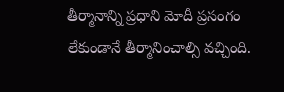తీర్మానాన్ని ప్ర‌ధాని మోదీ ప్ర‌సంగం లేకుండానే తీర్మానించాల్సి వ‌చ్చింది.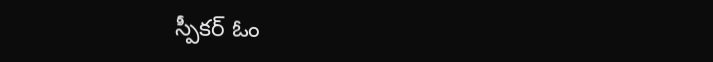స్పీక‌ర్ ఓం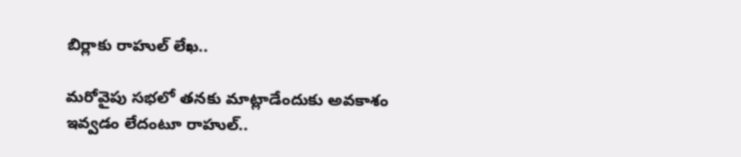బిర్లాకు రాహుల్ లేఖ‌..

మ‌రోవైపు స‌భ‌లో త‌న‌కు మాట్లాడేందుకు అవ‌కాశం ఇవ్వ‌డం లేదంటూ రాహుల్‌..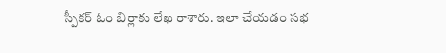స్పీక‌ర్ ఓం బిర్లాకు లేఖ రాశారు. ఇలా చేయ‌డం స‌భ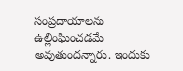సంప్ర‌దాయాల‌ను ఉల్లింఘించ‌డ‌మే అవుతుంద‌న్నారు. ఇందుకు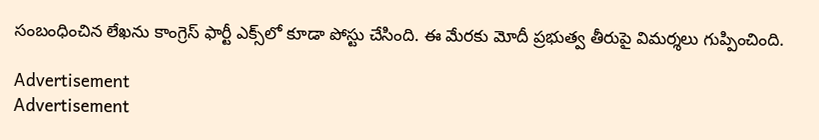సంబంధించిన లేఖ‌ను కాంగ్రెస్ ఫార్టీ ఎక్స్‌లో కూడా పోస్టు చేసింది. ఈ మేరకు మోదీ ప్ర‌భుత్వ తీరుపై విమ‌ర్శ‌లు గుప్పించింది.

Advertisement
Advertisement